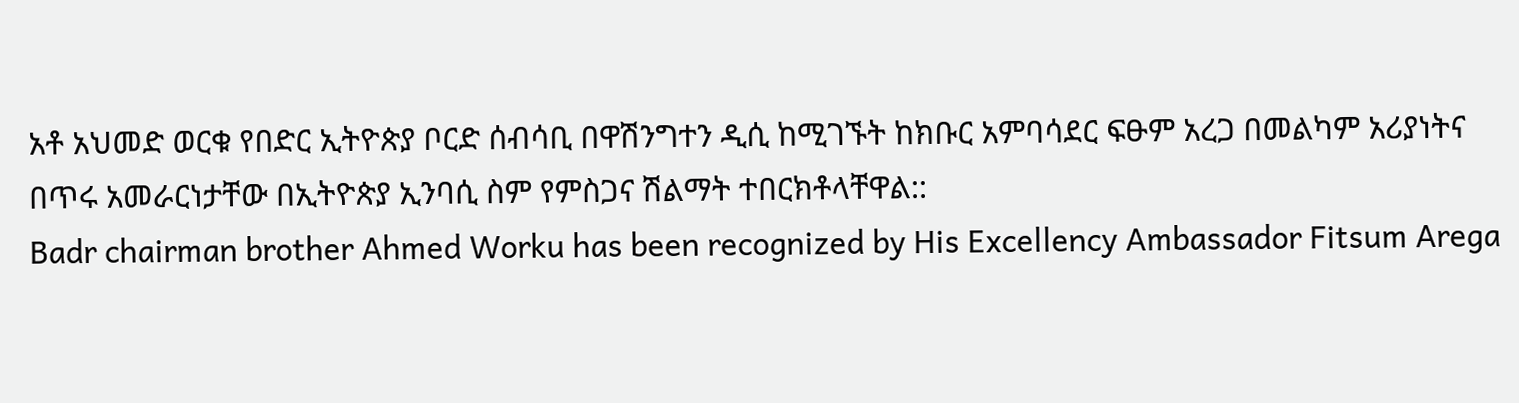አቶ አህመድ ወርቁ የበድር ኢትዮጵያ ቦርድ ሰብሳቢ በዋሽንግተን ዲሲ ከሚገኙት ከክቡር አምባሳደር ፍፁም አረጋ በመልካም አሪያነትና በጥሩ አመራርነታቸው በኢትዮጵያ ኢንባሲ ስም የምስጋና ሽልማት ተበርክቶላቸዋል::
Badr chairman brother Ahmed Worku has been recognized by His Excellency Ambassador Fitsum Arega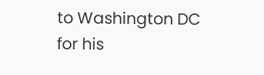to Washington DC for his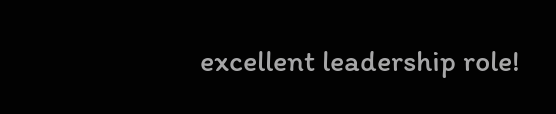excellent leadership role!